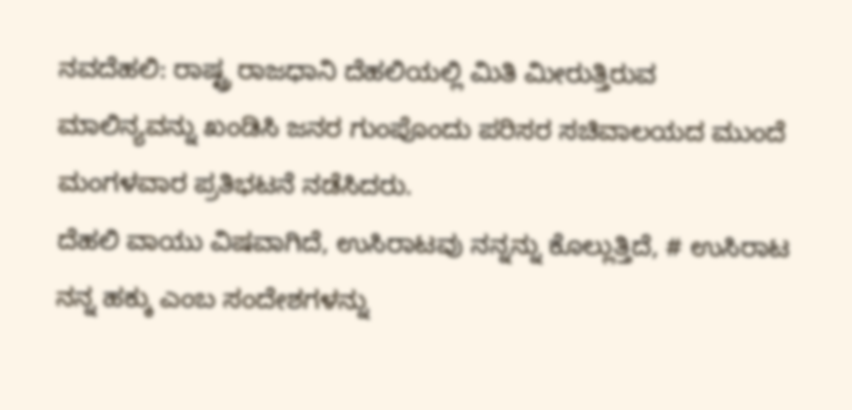ನವದೆಹಲಿ: ರಾಷ್ಟ್ರ ರಾಜಧಾನಿ ದೆಹಲಿಯಲ್ಲಿ ಮಿತಿ ಮೀರುತ್ತಿರುವ ಮಾಲಿನ್ಯವನ್ನು ಖಂಡಿಸಿ ಜನರ ಗುಂಪೊಂದು ಪರಿಸರ ಸಚಿವಾಲಯದ ಮುಂದೆ ಮಂಗಳವಾರ ಪ್ರತಿಭಟನೆ ನಡೆಸಿದರು.
ದೆಹಲಿ ವಾಯು ವಿಷವಾಗಿದೆ, ಉಸಿರಾಟವು ನನ್ನನ್ನು ಕೊಲ್ಲುತ್ತಿದೆ, # ಉಸಿರಾಟ ನನ್ನ ಹಕ್ಕು ಎಂಬ ಸಂದೇಶಗಳನ್ನು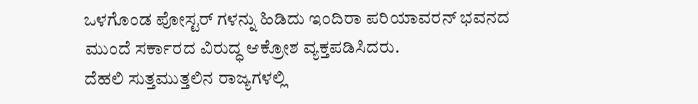ಒಳಗೊಂಡ ಪೋಸ್ಟರ್ ಗಳನ್ನು ಹಿಡಿದು ಇಂದಿರಾ ಪರಿಯಾವರನ್ ಭವನದ ಮುಂದೆ ಸರ್ಕಾರದ ವಿರುದ್ಧ ಆಕ್ರೋಶ ವ್ಯಕ್ತಪಡಿಸಿದರು.
ದೆಹಲಿ ಸುತ್ತಮುತ್ತಲಿನ ರಾಜ್ಯಗಳಲ್ಲಿ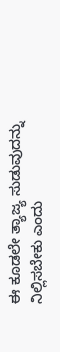ಈ ಕೂಡಲೇ ತ್ಯಾಜ್ಯ ಸುಡುವುದನ್ನು ನಿಲ್ಲಿಸಬೇಕು ಎಂದು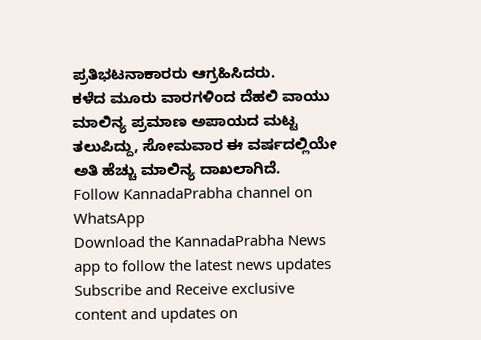ಪ್ರತಿಭಟನಾಕಾರರು ಆಗ್ರಹಿಸಿದರು.
ಕಳೆದ ಮೂರು ವಾರಗಳಿಂದ ದೆಹಲಿ ವಾಯು ಮಾಲಿನ್ಯ ಪ್ರಮಾಣ ಅಪಾಯದ ಮಟ್ಟ ತಲುಪಿದ್ದು, ಸೋಮವಾರ ಈ ವರ್ಷದಲ್ಲಿಯೇ ಅತಿ ಹೆಚ್ಚು ಮಾಲಿನ್ಯ ದಾಖಲಾಗಿದೆ.
Follow KannadaPrabha channel on WhatsApp
Download the KannadaPrabha News app to follow the latest news updates
Subscribe and Receive exclusive content and updates on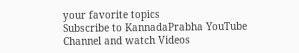your favorite topics
Subscribe to KannadaPrabha YouTube Channel and watch Videos